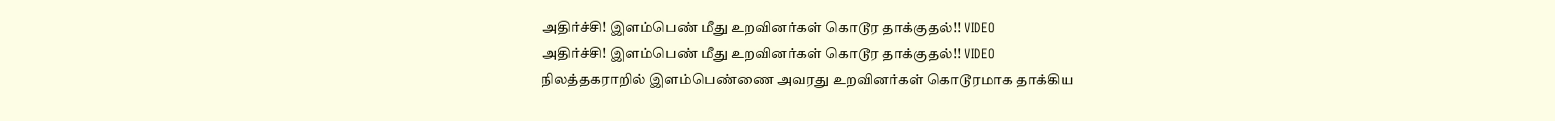அதிர்ச்சி! இளம்பெண் மீது உறவினர்கள் கொடூர தாக்குதல்!! VIDEO
அதிர்ச்சி! இளம்பெண் மீது உறவினர்கள் கொடூர தாக்குதல்!! VIDEO
நிலத்தகராறில் இளம்பெண்ணை அவரது உறவினர்கள் கொடூரமாக தாக்கிய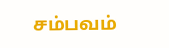சம்பவம்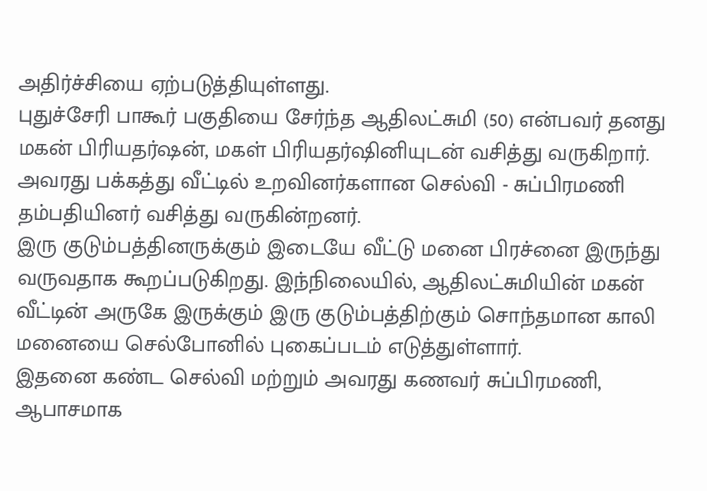அதிர்ச்சியை ஏற்படுத்தியுள்ளது.
புதுச்சேரி பாகூர் பகுதியை சேர்ந்த ஆதிலட்சுமி (50) என்பவர் தனது மகன் பிரியதர்ஷன், மகள் பிரியதர்ஷினியுடன் வசித்து வருகிறார். அவரது பக்கத்து வீட்டில் உறவினர்களான செல்வி - சுப்பிரமணி தம்பதியினர் வசித்து வருகின்றனர்.
இரு குடும்பத்தினருக்கும் இடையே வீட்டு மனை பிரச்னை இருந்து வருவதாக கூறப்படுகிறது. இந்நிலையில், ஆதிலட்சுமியின் மகன் வீட்டின் அருகே இருக்கும் இரு குடும்பத்திற்கும் சொந்தமான காலி மனையை செல்போனில் புகைப்படம் எடுத்துள்ளார்.
இதனை கண்ட செல்வி மற்றும் அவரது கணவர் சுப்பிரமணி, ஆபாசமாக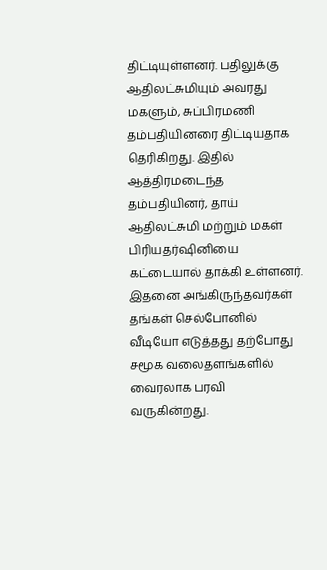திட்டியுள்ளனர். பதிலுக்கு ஆதிலட்சுமியும் அவரது மகளும், சுப்பிரமணி தம்பதியினரை திட்டியதாக தெரிகிறது. இதில் ஆத்திரமடைந்த தம்பதியினர், தாய் ஆதிலட்சுமி மற்றும் மகள் பிரியதர்ஷினியை கட்டையால் தாக்கி உள்ளனர்.
இதனை அங்கிருந்தவர்கள் தங்கள் செல்போனில் வீடியோ எடுத்தது தற்போது சமூக வலைதளங்களில் வைரலாக பரவி வருகின்றது.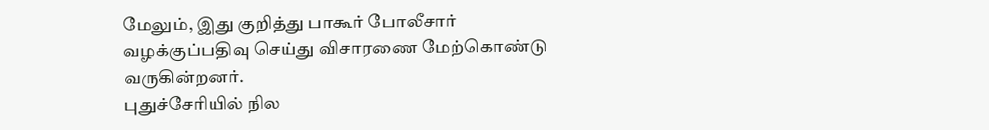மேலும், இது குறித்து பாகூர் போலீசார் வழக்குப்பதிவு செய்து விசாரணை மேற்கொண்டு வருகின்றனர்.
புதுச்சேரியில் நில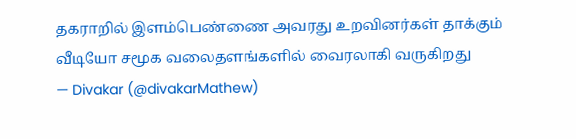தகராறில் இளம்பெண்ணை அவரது உறவினர்கள் தாக்கும் வீடியோ சமூக வலைதளங்களில் வைரலாகி வருகிறது
— Divakar (@divakarMathew)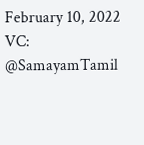February 10, 2022
VC: @SamayamTamil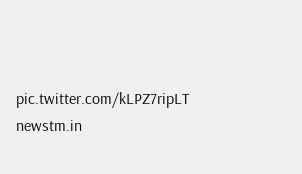pic.twitter.com/kLPZ7ripLT
newstm.in